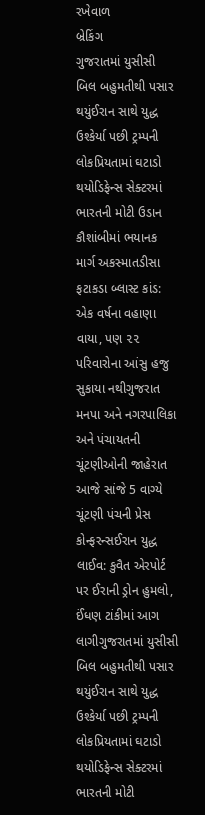રખેવાળ
બ્રેકિંગ
ગુજરાતમાં યુસીસી બિલ બહુમતીથી પસાર થયુંઈરાન સાથે યુદ્ધ ઉશ્કેર્યા પછી ટ્રમ્પની લોકપ્રિયતામાં ઘટાડો થયોડિફેન્સ સેક્ટરમાં ભારતની મોટી ઉડાન કૌશાંબીમાં ભયાનક માર્ગ અકસ્માતડીસા ફટાકડા બ્લાસ્ટ કાંડ: એક વર્ષના વહાણા વાયા, પણ ૨૨ પરિવારોના આંસુ હજુ સુકાયા નથીગુજરાત મનપા અને નગરપાલિકા અને પંચાયતની ચૂંટણીઓની જાહેરાત આજે સાંજે 5 વાગ્યે ચૂંટણી પંચની પ્રેસ કોન્ફરન્સઈરાન યુદ્ધ લાઈવ: કુવૈત એરપોર્ટ પર ઈરાની ડ્રોન હુમલો, ઈંધણ ટાંકીમાં આગ લાગીગુજરાતમાં યુસીસી બિલ બહુમતીથી પસાર થયુંઈરાન સાથે યુદ્ધ ઉશ્કેર્યા પછી ટ્રમ્પની લોકપ્રિયતામાં ઘટાડો થયોડિફેન્સ સેક્ટરમાં ભારતની મોટી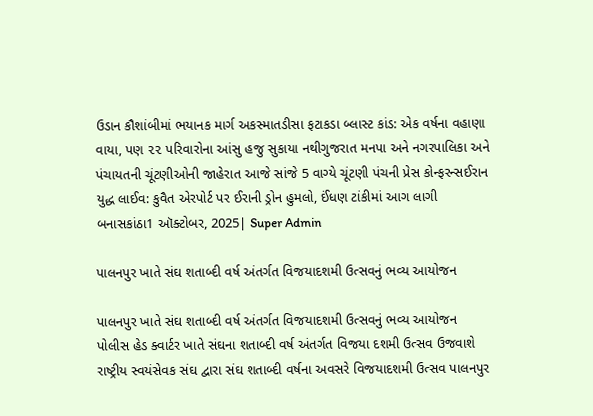ઉડાન કૌશાંબીમાં ભયાનક માર્ગ અકસ્માતડીસા ફટાકડા બ્લાસ્ટ કાંડ: એક વર્ષના વહાણા વાયા, પણ ૨૨ પરિવારોના આંસુ હજુ સુકાયા નથીગુજરાત મનપા અને નગરપાલિકા અને પંચાયતની ચૂંટણીઓની જાહેરાત આજે સાંજે 5 વાગ્યે ચૂંટણી પંચની પ્રેસ કોન્ફરન્સઈરાન યુદ્ધ લાઈવ: કુવૈત એરપોર્ટ પર ઈરાની ડ્રોન હુમલો, ઈંધણ ટાંકીમાં આગ લાગી
બનાસકાંઠા1 ઑક્ટોબર, 2025| Super Admin

પાલનપુર ખાતે સંઘ શતાબ્દી વર્ષ અંતર્ગત વિજયાદશમી ઉત્સવનું ભવ્ય આયોજન

પાલનપુર ખાતે સંઘ શતાબ્દી વર્ષ અંતર્ગત વિજયાદશમી ઉત્સવનું ભવ્ય આયોજન
પોલીસ હેડ ક્વાર્ટર ખાતે સંઘના શતાબ્દી વર્ષ અંતર્ગત વિજયા દશમી ઉત્સવ ઉજવાશે રાષ્ટ્રીય સ્વયંસેવક સંઘ દ્વારા સંઘ શતાબ્દી વર્ષના અવસરે વિજયાદશમી ઉત્સવ પાલનપુર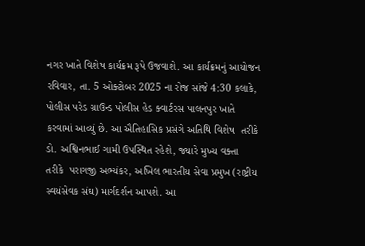નગર ખાતે વિશેષ કાર્યક્રમ રૂપે ઉજવાશે. આ કાર્યક્રમનું આયોજન રવિવાર, તા. 5 ઓક્ટોબર 2025 ના રોજ સાંજે 4:30 કલાકે, પોલીસ પરેડ ગ્રાઉન્ડ પોલીસ હેડ ક્વાર્ટરસ પાલનપુર ખાતે કરવામાં આવ્યું છે. આ ઐતિહાસિક પ્રસંગે અતિથિ વિશેષ  તરીકે  ડો. અશ્વિનભાઈ ગામી ઉપસ્થિત રહેશે, જ્યારે મુખ્ય વક્તા  તરીકે  પરાગજી અભ્યંકર, અખિલ ભારતીય સેવા પ્રમુખ (રાષ્ટ્રીય સ્વયંસેવક સંઘ) માર્ગદર્શન આપશે. આ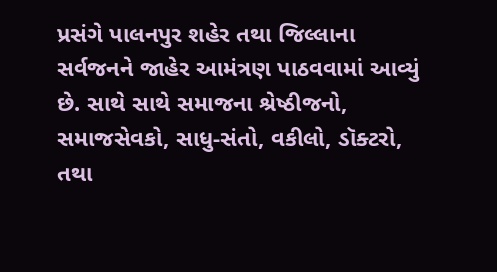પ્રસંગે પાલનપુર શહેર તથા જિલ્લાના સર્વજનને જાહેર આમંત્રણ પાઠવવામાં આવ્યું છે. સાથે સાથે સમાજના શ્રેષ્ઠીજનો, સમાજસેવકો, સાધુ-સંતો, વકીલો, ડૉક્ટરો, તથા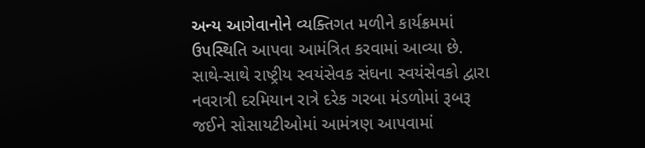અન્ય આગેવાનોને વ્યક્તિગત મળીને કાર્યક્રમમાં ઉપસ્થિતિ આપવા આમંત્રિત કરવામાં આવ્યા છે. સાથે-સાથે રાષ્ટ્રીય સ્વયંસેવક સંઘના સ્વયંસેવકો દ્વારા નવરાત્રી દરમિયાન રાત્રે દરેક ગરબા મંડળોમાં રૂબરૂ જઈને સોસાયટીઓમાં આમંત્રણ આપવામાં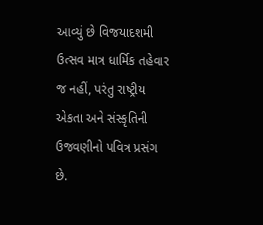આવ્યું છે વિજયાદશમી ઉત્સવ માત્ર ધાર્મિક તહેવાર જ નહીં, પરંતુ રાષ્ટ્રીય એકતા અને સંસ્કૃતિની ઉજવણીનો પવિત્ર પ્રસંગ છે.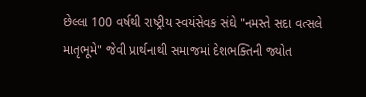છેલ્લા 100 વર્ષથી રાષ્ટ્રીય સ્વયંસેવક સંઘે "નમસ્તે સદા વત્સલે માતૃભૂમે" જેવી પ્રાર્થનાથી સમાજમાં દેશભક્તિની જ્યોત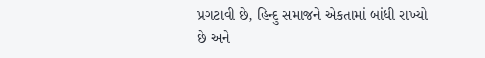પ્રગટાવી છે, હિન્દુ સમાજને એકતામાં બાંધી રાખ્યો છે અને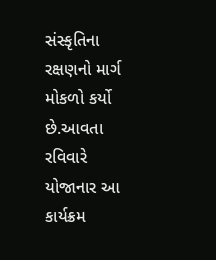સંસ્કૃતિના રક્ષણનો માર્ગ મોકળો કર્યો છે.આવતા રવિવારે યોજાનાર આ કાર્યક્રમ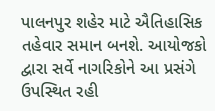પાલનપુર શહેર માટે ઐતિહાસિક તહેવાર સમાન બનશે. આયોજકો દ્વારા સર્વે નાગરિકોને આ પ્રસંગે ઉપસ્થિત રહી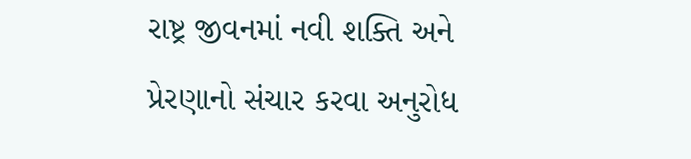રાષ્ટ્ર જીવનમાં નવી શક્તિ અને પ્રેરણાનો સંચાર કરવા અનુરોધ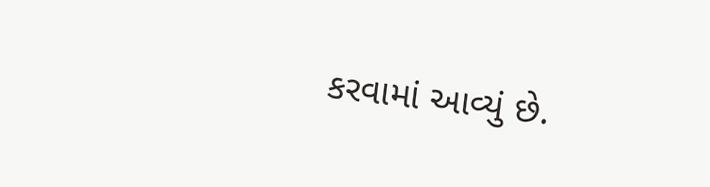કરવામાં આવ્યું છે.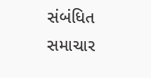સંબંધિત સમાચાર